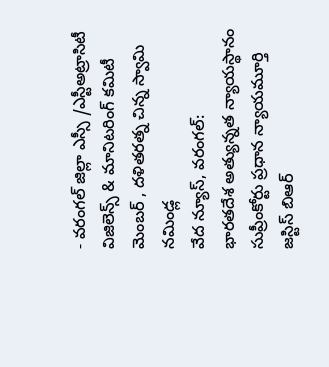- వరంగల్ జిల్లా ఎస్సీ /ఎస్టీఅట్రాసిటీ విజిలెన్స్ & మానిటరింగ్ కమిటీ మెంబర్ , దళితరత్న చిన్న స్వామి నమిండ్ల
వేద న్యూస్, వరంగల్:
భారతదేశ అత్యున్నత న్యాయస్థానం సుప్రీంకోర్టు ప్రధాన న్యాయమూర్తి జస్టిస్ బిఆర్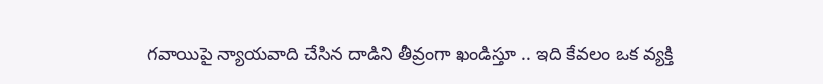గవాయిపై న్యాయవాది చేసిన దాడిని తీవ్రంగా ఖండిస్తూ .. ఇది కేవలం ఒక వ్యక్తి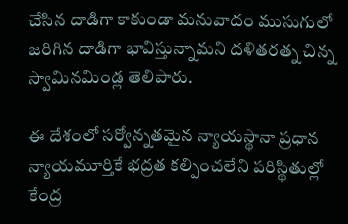చేసిన దాడిగా కాకుండా మనువాదం ముసుగులో జరిగిన దాడిగా భావిస్తున్నామని దళితరత్న చిన్న స్వామినమిండ్ల తెలిపారు.

ఈ దేశంలో సర్వోన్నతమైన న్యాయస్థానా ప్రధాన న్యాయమూర్తికే భద్రత కల్పించలేని పరిస్థితుల్లో కేంద్ర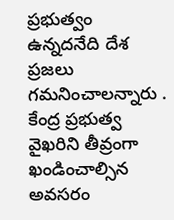ప్రభుత్వం ఉన్నదనేది దేశ ప్రజలు గమనించాలన్నారు . కేంద్ర ప్రభుత్వ వైఖరిని తీవ్రంగా ఖండించాల్సిన అవసరం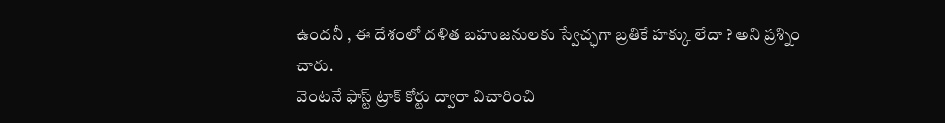ఉందనీ , ఈ దేశంలో దళిత బహుజనులకు స్వేచ్ఛగా బ్రతికే హక్కు లేదా ? అని ప్రశ్నిం చారు.
వెంటనే ఫాస్ట్ ట్రాక్ కోర్టు ద్వారా విచారించి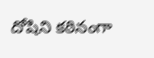దోషిని కఠినంగా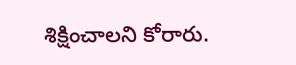శిక్షించాలని కోరారు.